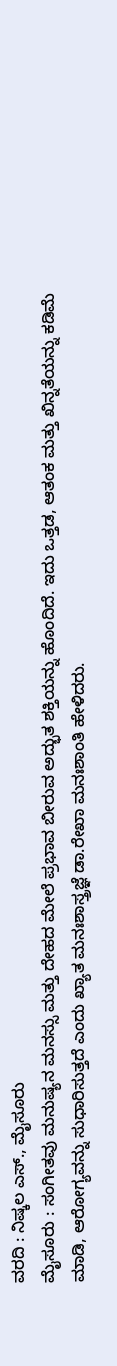ವರದಿ : ನಿಷ್ಕಲ ಎಸ್., ಮೈಸೂರು
ಮೈಸೂರು : ಸಂಗೀತವು ಮನುಷ್ಯನ ಮನಸ್ಸು ಮತ್ತು ದೇಹದ ಮೇಲೆ ಪ್ರಭಾವ ಬೀರುವ ಅದ್ಭುತ ಶಕ್ತಿಯನ್ನು ಹೊಂದಿದೆ. ಇದು ಒತ್ತಡ, ಆತಂಕ ಮತ್ತು ಖಿನ್ನತೆಯನ್ನು ಕಡಿಮೆ ಮಾಡಿ, ಆರೋಗ್ಯವನ್ನು ಸುಧಾರಿಸುತ್ತದೆ ಎಂದು ಖ್ಯಾತ ಮನಃಶಾಸ್ತ್ರಜ್ಞೆ ಡಾ.ರೇಖಾ ಮನಃಶಾಂತಿ ಹೇಳಿದರು.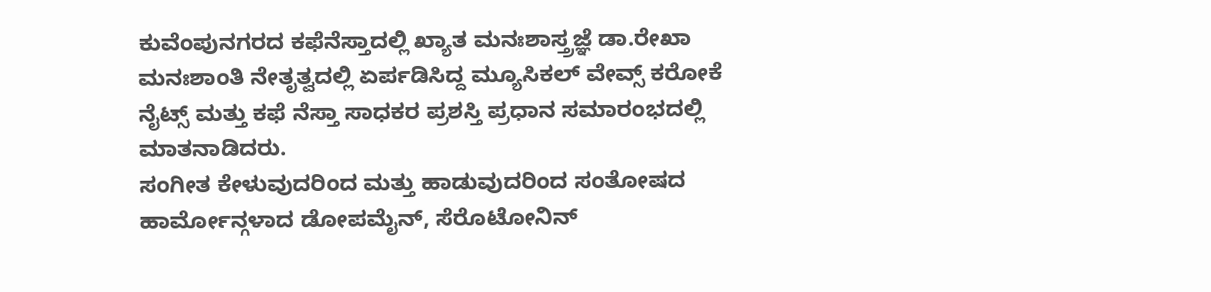ಕುವೆಂಪುನಗರದ ಕಫೆನೆಸ್ತಾದಲ್ಲಿ ಖ್ಯಾತ ಮನಃಶಾಸ್ತ್ರಜ್ಞೆ ಡಾ.ರೇಖಾ ಮನಃಶಾಂತಿ ನೇತೃತ್ವದಲ್ಲಿ ಏರ್ಪಡಿಸಿದ್ದ ಮ್ಯೂಸಿಕಲ್ ವೇವ್ಸ್ ಕರೋಕೆ ನೈಟ್ಸ್ ಮತ್ತು ಕಫೆ ನೆಸ್ತಾ ಸಾಧಕರ ಪ್ರಶಸ್ತಿ ಪ್ರಧಾನ ಸಮಾರಂಭದಲ್ಲಿ ಮಾತನಾಡಿದರು.
ಸಂಗೀತ ಕೇಳುವುದರಿಂದ ಮತ್ತು ಹಾಡುವುದರಿಂದ ಸಂತೋಷದ ಹಾರ್ಮೋನ್ಗಳಾದ ಡೋಪಮೈನ್, ಸೆರೊಟೋನಿನ್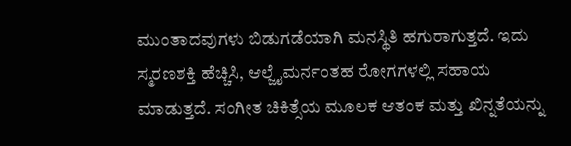ಮುಂತಾದವುಗಳು ಬಿಡುಗಡೆಯಾಗಿ ಮನಸ್ಥಿತಿ ಹಗುರಾಗುತ್ತದೆ. ಇದು ಸ್ಮರಣಶಕ್ತಿ ಹೆಚ್ಚಿಸಿ, ಆಲ್ಜೈಮರ್ನಂತಹ ರೋಗಗಳಲ್ಲಿ ಸಹಾಯ ಮಾಡುತ್ತದೆ. ಸಂಗೀತ ಚಿಕಿತ್ಸೆಯ ಮೂಲಕ ಆತಂಕ ಮತ್ತು ಖಿನ್ನತೆಯನ್ನು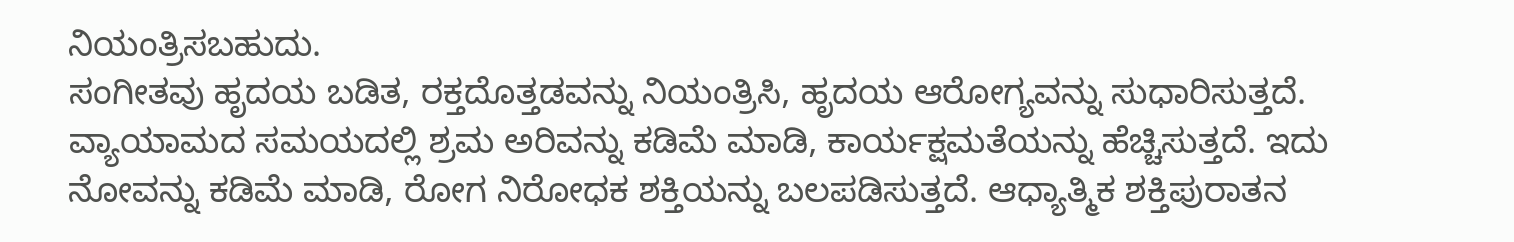ನಿಯಂತ್ರಿಸಬಹುದು.
ಸಂಗೀತವು ಹೃದಯ ಬಡಿತ, ರಕ್ತದೊತ್ತಡವನ್ನು ನಿಯಂತ್ರಿಸಿ, ಹೃದಯ ಆರೋಗ್ಯವನ್ನು ಸುಧಾರಿಸುತ್ತದೆ. ವ್ಯಾಯಾಮದ ಸಮಯದಲ್ಲಿ ಶ್ರಮ ಅರಿವನ್ನು ಕಡಿಮೆ ಮಾಡಿ, ಕಾರ್ಯಕ್ಷಮತೆಯನ್ನು ಹೆಚ್ಚಿಸುತ್ತದೆ. ಇದು ನೋವನ್ನು ಕಡಿಮೆ ಮಾಡಿ, ರೋಗ ನಿರೋಧಕ ಶಕ್ತಿಯನ್ನು ಬಲಪಡಿಸುತ್ತದೆ. ಆಧ್ಯಾತ್ಮಿಕ ಶಕ್ತಿಪುರಾತನ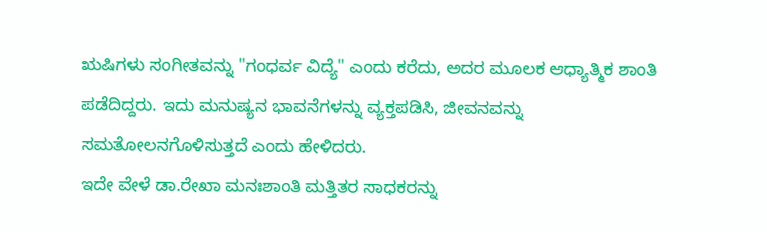ಋಷಿಗಳು ಸಂಗೀತವನ್ನು "ಗಂಧರ್ವ ವಿದ್ಯೆ" ಎಂದು ಕರೆದು, ಅದರ ಮೂಲಕ ಆಧ್ಯಾತ್ಮಿಕ ಶಾಂತಿ ಪಡೆದಿದ್ದರು. ಇದು ಮನುಷ್ಯನ ಭಾವನೆಗಳನ್ನು ವ್ಯಕ್ತಪಡಿಸಿ, ಜೀವನವನ್ನು ಸಮತೋಲನಗೊಳಿಸುತ್ತದೆ ಎಂದು ಹೇಳಿದರು.
ಇದೇ ವೇಳೆ ಡಾ.ರೇಖಾ ಮನಃಶಾಂತಿ ಮತ್ತಿತರ ಸಾಧಕರನ್ನು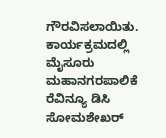ಗೌರವಿಸಲಾಯಿತು. ಕಾರ್ಯಕ್ರಮದಲ್ಲಿ ಮೈಸೂರು ಮಹಾನಗರಪಾಲಿಕೆ ರೆವಿನ್ಯೂ ಡಿಸಿ ಸೋಮಶೇಖರ್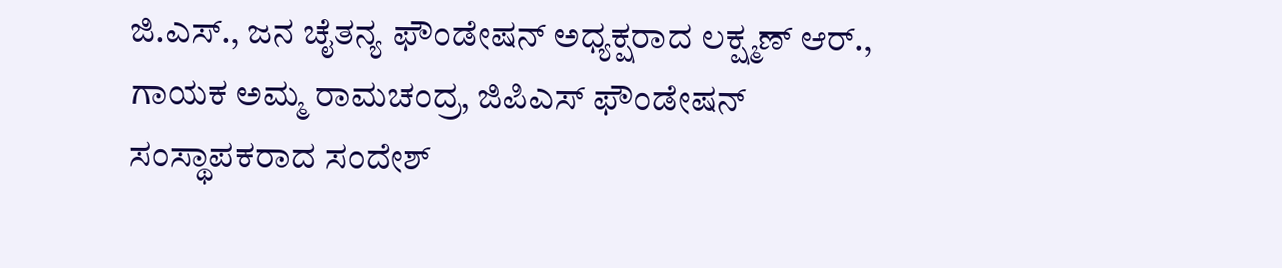ಜಿ.ಎಸ್., ಜನ ಚೈತನ್ಯ ಫೌಂಡೇಷನ್ ಅಧ್ಯಕ್ಷರಾದ ಲಕ್ಷ್ಮಣ್ ಆರ್., ಗಾಯಕ ಅಮ್ಮ ರಾಮಚಂದ್ರ, ಜಿಪಿಎಸ್ ಫೌಂಡೇಷನ್ ಸಂಸ್ಥಾಪಕರಾದ ಸಂದೇಶ್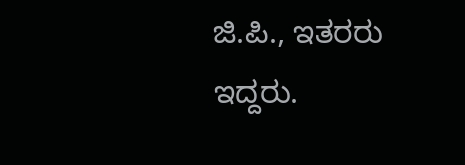ಜಿ.ಪಿ., ಇತರರು ಇದ್ದರು.